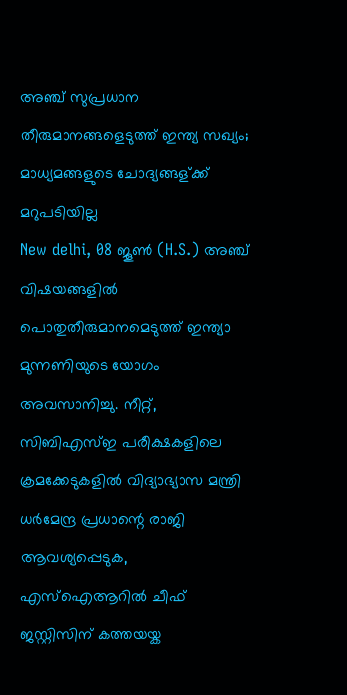അഞ്ച് സുപ്രധാന തീരുമാനങ്ങളെടുത്ത് ഇന്ത്യ സഖ്യം; മാധ്യമങ്ങളുടെ ചോദ്യങ്ങള്ക്ക് മറുപടിയില്ല
New delhi, 08 ജൂണ്‍ (H.S.) അഞ്ച് വിഷയങ്ങളില്‍ പൊതുതീരുമാനമെടുത്ത് ഇന്ത്യാ മുന്നണിയുടെ യോഗം അവസാനിച്ചു. നീറ്റ്, സിബിഎസ്ഇ പരീക്ഷകളിലെ ക്രമക്കേടുകളില്‍ വിദ്യാഭ്യാസ മന്ത്രി ധര്‍മേന്ദ്ര പ്രധാന്റെ രാജി ആവശ്യപ്പെടുക, എസ്ഐആറില്‍ ചീഫ് ജസ്റ്റിസിന് കത്തയയ്ക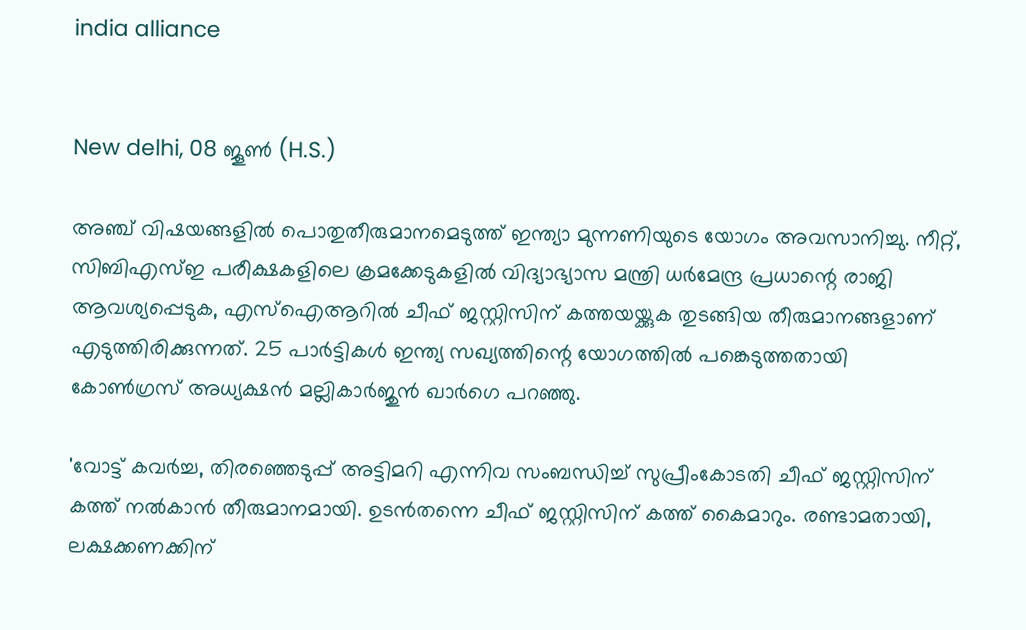india alliance


New delhi, 08 ജൂണ്‍ (H.S.)

അഞ്ച് വിഷയങ്ങളില്‍ പൊതുതീരുമാനമെടുത്ത് ഇന്ത്യാ മുന്നണിയുടെ യോഗം അവസാനിച്ചു. നീറ്റ്, സിബിഎസ്ഇ പരീക്ഷകളിലെ ക്രമക്കേടുകളില്‍ വിദ്യാഭ്യാസ മന്ത്രി ധര്‍മേന്ദ്ര പ്രധാന്റെ രാജി ആവശ്യപ്പെടുക, എസ്ഐആറില്‍ ചീഫ് ജസ്റ്റിസിന് കത്തയയ്ക്കുക തുടങ്ങിയ തീരുമാനങ്ങളാണ് എടുത്തിരിക്കുന്നത്. 25 പാര്‍ട്ടികള്‍ ഇന്ത്യ സഖ്യത്തിന്റെ യോഗത്തില്‍ പങ്കെടുത്തതായി കോണ്‍ഗ്രസ് അധ്യക്ഷന്‍ മല്ലികാര്‍ജുന്‍ ഖാര്‍ഗെ പറഞ്ഞു.

'വോട്ട് കവര്‍ച്ച, തിരഞ്ഞെടുപ്പ് അട്ടിമറി എന്നിവ സംബന്ധിച്ച് സുപ്രീംകോടതി ചീഫ് ജസ്റ്റിസിന് കത്ത് നല്‍കാന്‍ തീരുമാനമായി. ഉടന്‍തന്നെ ചീഫ് ജസ്റ്റിസിന് കത്ത് കൈമാറും. രണ്ടാമതായി, ലക്ഷക്കണക്കിന്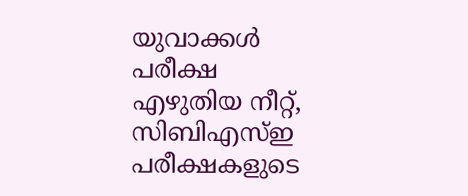യുവാക്കള്‍ പരീക്ഷ എഴുതിയ നീറ്റ്, സിബിഎസ്ഇ പരീക്ഷകളുടെ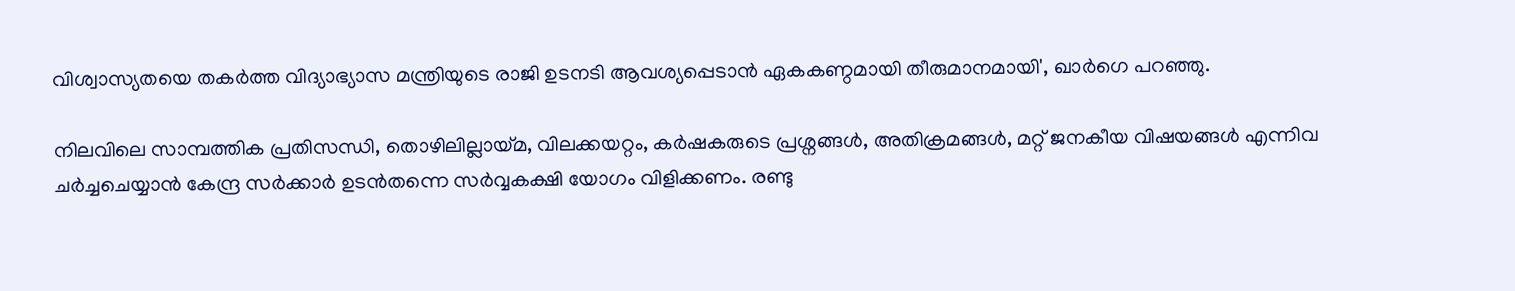വിശ്വാസ്യതയെ തകര്‍ത്ത വിദ്യാഭ്യാസ മന്ത്രിയുടെ രാജി ഉടനടി ആവശ്യപ്പെടാന്‍ ഏകകണ്ഠമായി തീരുമാനമായി', ഖാര്‍ഗെ പറഞ്ഞു.

നിലവിലെ സാമ്പത്തിക പ്രതിസന്ധി, തൊഴിലില്ലായ്മ, വിലക്കയറ്റം, കര്‍ഷകരുടെ പ്രശ്നങ്ങള്‍, അതിക്രമങ്ങള്‍, മറ്റ് ജനകീയ വിഷയങ്ങള്‍ എന്നിവ ചര്‍ച്ചചെയ്യാന്‍ കേന്ദ്ര സര്‍ക്കാര്‍ ഉടന്‍തന്നെ സര്‍വ്വകക്ഷി യോഗം വിളിക്കണം. രണ്ടു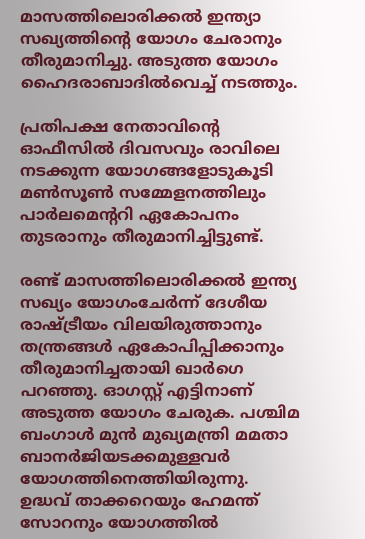മാസത്തിലൊരിക്കല്‍ ഇന്ത്യാ സഖ്യത്തിന്റെ യോഗം ചേരാനും തീരുമാനിച്ചു. അടുത്ത യോഗം ഹൈദരാബാദില്‍വെച്ച് നടത്തും.

പ്രതിപക്ഷ നേതാവിന്റെ ഓഫീസില്‍ ദിവസവും രാവിലെ നടക്കുന്ന യോഗങ്ങളോടുകൂടി മണ്‍സൂണ്‍ സമ്മേളനത്തിലും പാര്‍ലമെന്ററി ഏകോപനം തുടരാനും തീരുമാനിച്ചിട്ടുണ്ട്.

രണ്ട് മാസത്തിലൊരിക്കല്‍ ഇന്ത്യ സഖ്യം യോഗംചേര്‍ന്ന് ദേശീയ രാഷ്ട്രീയം വിലയിരുത്താനും തന്ത്രങ്ങള്‍ ഏകോപിപ്പിക്കാനും തീരുമാനിച്ചതായി ഖാര്‍ഗെ പറഞ്ഞു. ഓഗസ്റ്റ് എട്ടിനാണ് അടുത്ത യോഗം ചേരുക. പശ്ചിമ ബംഗാള്‍ മുന്‍ മുഖ്യമന്ത്രി മമതാ ബാനര്‍ജിയടക്കമുള്ളവര്‍ യോഗത്തിനെത്തിയിരുന്നു. ഉദ്ധവ് താക്കറെയും ഹേമന്ത് സോറനും യോഗത്തില്‍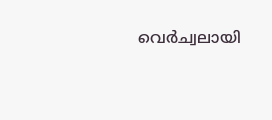വെര്‍ച്വലായി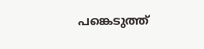പങ്കെടുത്ത്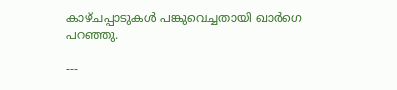കാഴ്ചപ്പാടുകള്‍ പങ്കുവെച്ചതായി ഖാര്‍ഗെ പറഞ്ഞു.

---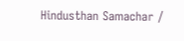Hindusthan Samachar /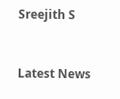Sreejith S


Latest News